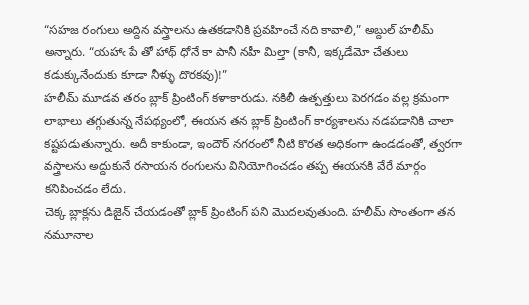“సహజ రంగులు అద్దిన వస్త్రాలను ఉతకడానికి ప్రవహించే నది కావాలి,” అబ్దుల్ హలీమ్ అన్నారు. “యహాఁ పే తో హాథ్ ధోనే కా పానీ నహీ మిల్తా (కానీ, ఇక్కడేమో చేతులు కడుక్కునేందుకు కూడా నీళ్ళు దొరకవు)!”
హలీమ్ మూడవ తరం బ్లాక్ ప్రింటింగ్ కళాకారుడు. నకిలీ ఉత్పత్తులు పెరగడం వల్ల క్రమంగా లాభాలు తగ్గుతున్న నేపథ్యంలో, ఈయన తన బ్లాక్ ప్రింటింగ్ కార్యశాలను నడపడానికి చాలా కష్టపడుతున్నారు. అదీ కాకుండా, ఇందౌర్ నగరంలో నీటి కొరత అధికంగా ఉండడంతో, త్వరగా వస్త్రాలను అద్దుకునే రసాయన రంగులను వినియోగించడం తప్ప ఈయనకి వేరే మార్గం కనిపించడం లేదు.
చెక్క బ్లాక్లను డిజైన్ చేయడంతో బ్లాక్ ప్రింటింగ్ పని మొదలవుతుంది. హలీమ్ సొంతంగా తన నమూనాల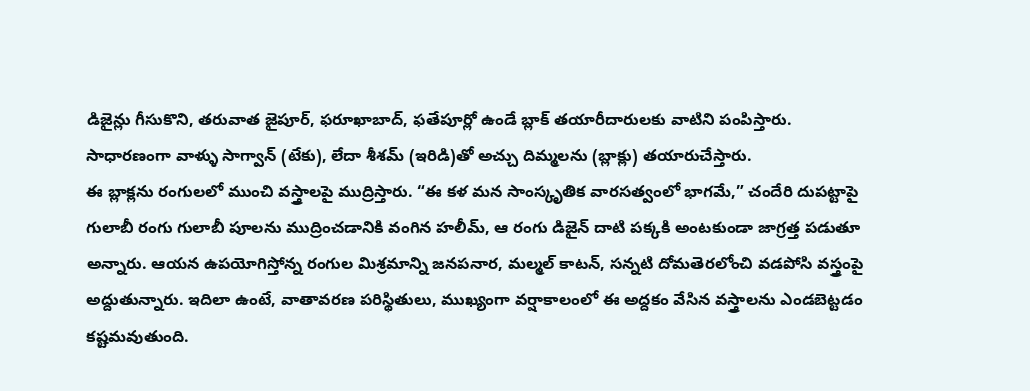డిజైన్లు గీసుకొని, తరువాత జైపూర్, ఫరూఖాబాద్, ఫతేపూర్లో ఉండే బ్లాక్ తయారీదారులకు వాటిని పంపిస్తారు. సాధారణంగా వాళ్ళు సాగ్వాన్ (టేకు), లేదా శీశమ్ (ఇరిడి)తో అచ్చు దిమ్మలను (బ్లాక్లు) తయారుచేస్తారు.
ఈ బ్లాక్లను రంగులలో ముంచి వస్త్రాలపై ముద్రిస్తారు. “ఈ కళ మన సాంస్కృతిక వారసత్వంలో భాగమే,” చందేరి దుపట్టాపై గులాబీ రంగు గులాబీ పూలను ముద్రించడానికి వంగిన హలీమ్, ఆ రంగు డిజైన్ దాటి పక్కకి అంటకుండా జాగ్రత్త పడుతూ అన్నారు. ఆయన ఉపయోగిస్తోన్న రంగుల మిశ్రమాన్ని జనపనార, మల్మల్ కాటన్, సన్నటి దోమతెరలోంచి వడపోసి వస్త్రంపై అద్దుతున్నారు. ఇదిలా ఉంటే, వాతావరణ పరిస్థితులు, ముఖ్యంగా వర్షాకాలంలో ఈ అద్దకం వేసిన వస్త్రాలను ఎండబెట్టడం కష్టమవుతుంది.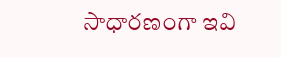సాధారణంగా ఇవి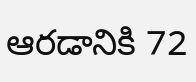ఆరడానికి 72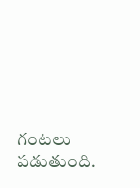గంటలు పడుతుంది.